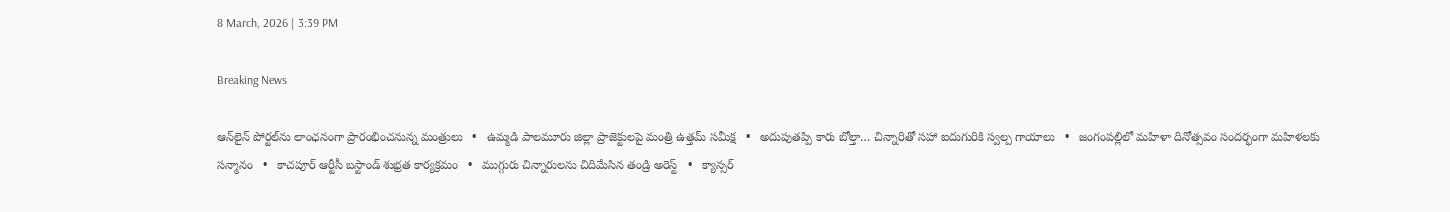8 March, 2026 | 3:39 PM

Breaking News

ఆన్‌లైన్ పోర్టల్‌ను లాంఛనంగా ప్రారంభించనున్న మంత్రులు   •   ఉమ్మడి పాలమూరు జిల్లా ప్రాజెక్టులపై మంత్రి ఉత్తమ్ సమీక్ష   •   అదుపుతప్పి కారు బోల్తా… చిన్నారితో సహా ఐదుగురికి స్వల్ప గాయాలు   •   జంగంపల్లిలో మహిళా దినోత్సవం సందర్భంగా మహిళలకు సన్మానం   •   కాచపూర్ ఆర్టీసీ బస్టాండ్ శుభ్రత కార్యక్రమం   •   ముగ్గురు చిన్నారులను చిదిమేసిన తండ్రి అరెస్ట్   •   క్యాన్సర్‌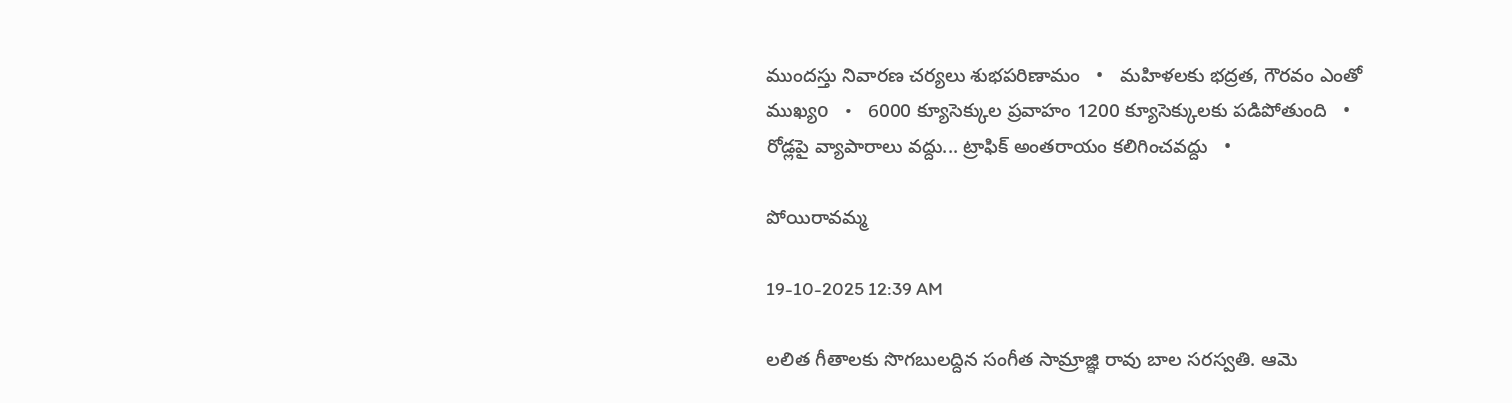ముందస్తు నివారణ చర్యలు శుభపరిణామం   •   మహిళలకు భద్రత, గౌరవం ఎంతో ముఖ్యo   •   6000 క్యూసెక్కుల ప్రవాహం 1200 క్యూసెక్కులకు పడిపోతుంది   •   రోడ్లపై వ్యాపారాలు వద్దు... ట్రాఫిక్ అంతరాయం కలిగించవద్దు   •

పోయిరావమ్మ

19-10-2025 12:39 AM

లలిత గీతాలకు సొగబులద్దిన సంగీత సామ్రాజ్ఞి రావు బాల సరస్వతి. ఆమె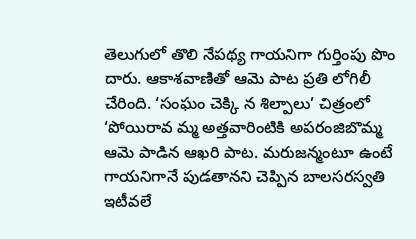తెలుగులో తొలి నేపథ్య గాయనిగా గుర్తింపు పొం దారు. ఆకాశవాణితో ఆమె పాట ప్రతి లోగిలీ చేరింది. ‘సంఘం చెక్కి న శిల్పాలు’ చిత్రంలో ‘పోయిరావ మ్మ అత్తవారింటికి అపరంజిబొమ్మ ఆమె పాడిన ఆఖరి పాట. మరుజన్మంటూ ఉంటే గాయనిగానే పుడతానని చెప్పిన బాలసరస్వతి ఇటీవలే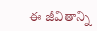ఈ జీవితాన్ని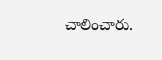చాలించారు.